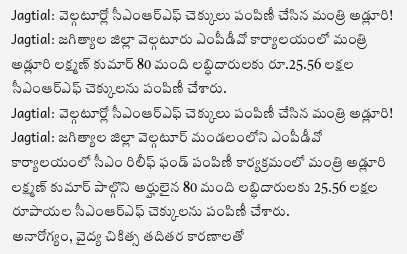Jagtial: వెల్గటూర్లో సీఎంఆర్ఎఫ్ చెక్కులు పంపిణీ చేసిన మంత్రి అడ్లూరి!
Jagtial: జగిత్యాల జిల్లా వెల్గటూరు ఎంపీడీవో కార్యాలయంలో మంత్రి అడ్లూరి లక్ష్మణ్ కుమార్ 80 మంది లబ్ధిదారులకు రూ.25.56 లక్షల సీఎంఆర్ఎఫ్ చెక్కులను పంపిణీ చేశారు.
Jagtial: వెల్గటూర్లో సీఎంఆర్ఎఫ్ చెక్కులు పంపిణీ చేసిన మంత్రి అడ్లూరి!
Jagtial: జగిత్యాల జిల్లా వెల్గటూర్ మండలంలోని ఎంపీడీవో కార్యాలయంలో సీఎం రిలీఫ్ ఫండ్ పంపిణీ కార్యక్రమంలో మంత్రి అడ్లూరి లక్ష్మణ్ కుమార్ పాల్గొని అర్హులైన 80 మంది లబ్ధిదారులకు 25.56 లక్షల రూపాయల సీఎంఆర్ఎఫ్ చెక్కులను పంపిణీ చేశారు.
అనారోగ్యం, వైద్య చికిత్స తదితర కారణాలతో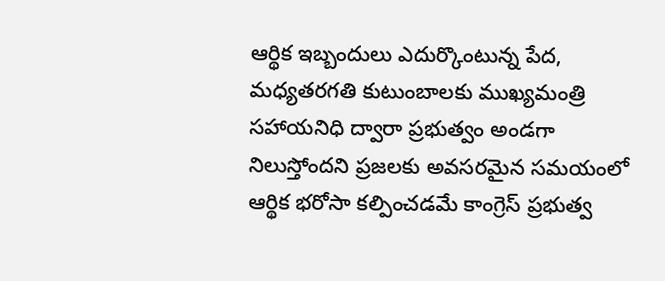ఆర్థిక ఇబ్బందులు ఎదుర్కొంటున్న పేద, మధ్యతరగతి కుటుంబాలకు ముఖ్యమంత్రి సహాయనిధి ద్వారా ప్రభుత్వం అండగా నిలుస్తోందని ప్రజలకు అవసరమైన సమయంలో ఆర్థిక భరోసా కల్పించడమే కాంగ్రెస్ ప్రభుత్వ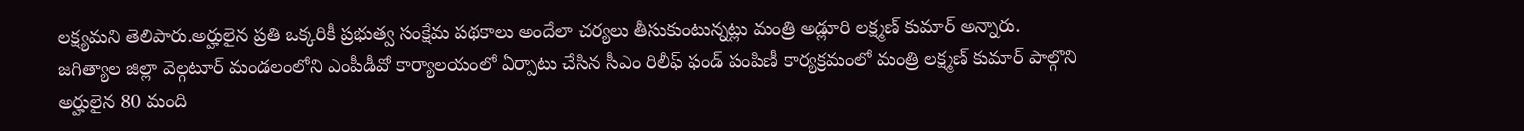లక్ష్యమని తెలిపారు.అర్హులైన ప్రతి ఒక్కరికీ ప్రభుత్వ సంక్షేమ పథకాలు అందేలా చర్యలు తీసుకుంటున్నట్లు మంత్రి అడ్లూరి లక్ష్మణ్ కుమార్ అన్నారు.
జగిత్యాల జిల్లా వెల్గటూర్ మండలంలోని ఎంపీడీవో కార్యాలయంలో ఏర్పాటు చేసిన సీఎం రిలీఫ్ ఫండ్ పంపిణీ కార్యక్రమంలో మంత్రి లక్ష్మణ్ కుమార్ పాల్గొని అర్హులైన 80 మంది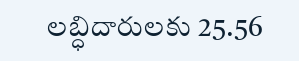లబ్ధిదారులకు 25.56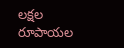లక్షల రూపాయల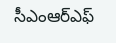సీఎంఆర్ఎఫ్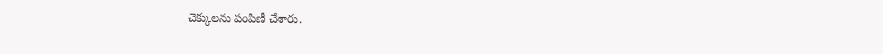చెక్కులను పంపిణీ చేశారు.